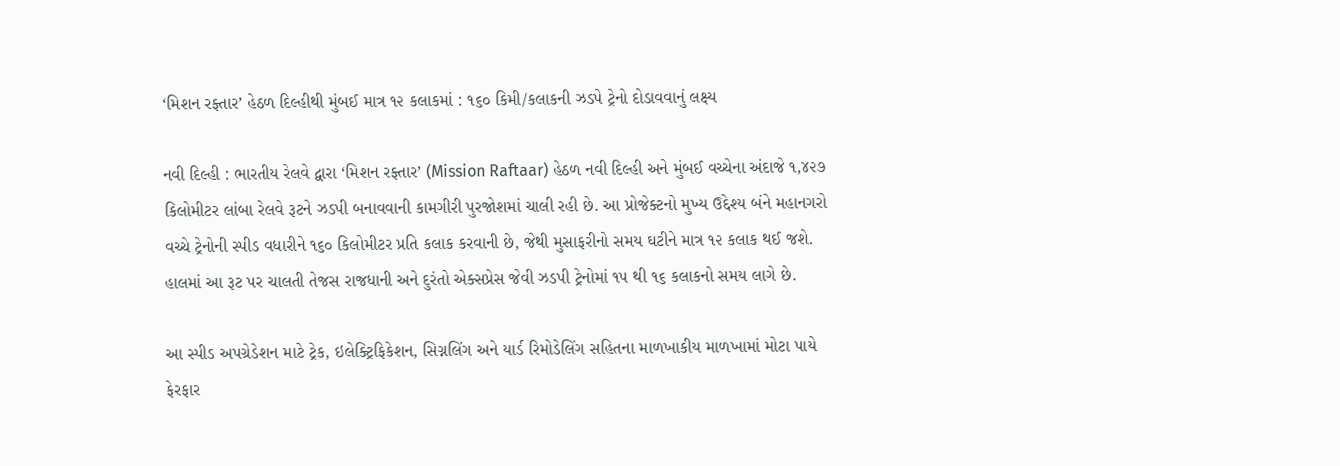‘મિશન રફ્તાર’ હેઠળ દિલ્હીથી મુંબઈ માત્ર ૧૨ કલાકમાં : ૧૬૦ કિમી/કલાકની ઝડપે ટ્રેનો દોડાવવાનું લક્ષ્ય

નવી દિલ્હી : ભારતીય રેલવે દ્વારા ‘મિશન રફ્તાર’ (Mission Raftaar) હેઠળ નવી દિલ્હી અને મુંબઈ વચ્ચેના અંદાજે ૧,૪૨૭ કિલોમીટર લાંબા રેલવે રૂટને ઝડપી બનાવવાની કામગીરી પુરજોશમાં ચાલી રહી છે. આ પ્રોજેક્ટનો મુખ્ય ઉદ્દેશ્ય બંને મહાનગરો વચ્ચે ટ્રેનોની સ્પીડ વધારીને ૧૬૦ કિલોમીટર પ્રતિ કલાક કરવાની છે, જેથી મુસાફરીનો સમય ઘટીને માત્ર ૧૨ કલાક થઈ જશે. હાલમાં આ રૂટ પર ચાલતી તેજસ રાજધાની અને દુરંતો એક્સપ્રેસ જેવી ઝડપી ટ્રેનોમાં ૧૫ થી ૧૬ કલાકનો સમય લાગે છે.

આ સ્પીડ અપગ્રેડેશન માટે ટ્રેક, ઇલેક્ટ્રિફિકેશન, સિગ્નલિંગ અને યાર્ડ રિમોડેલિંગ સહિતના માળખાકીય માળખામાં મોટા પાયે ફેરફાર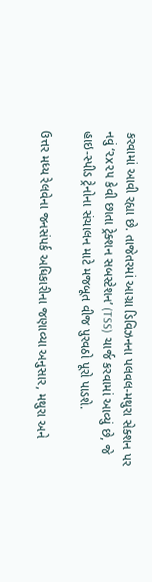કરવામાં આવી રહ્યા છે. તાજેતરમાં આગ્રા ડિવિઝનના પલવલ-મથુરા સેક્શન પર નવું ‘૨x૨૫ કેવી છાતા ટ્રેક્શન સબસ્ટેશન’ (TSS) ચાર્જ કરવામાં આવ્યું છે, જે હાઇ-સ્પીડ ટ્રેનોના સંચાલન માટે મજબૂત વીજ પુરવઠો પૂરો પાડશે.

ઉત્તર મધ્ય રેલવેના જનસંપર્ક અધિકારીના જણાવ્યા અનુસાર, મથુરા અને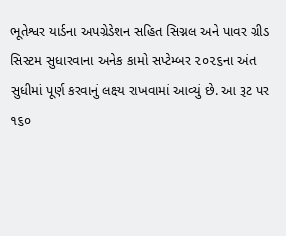ભૂતેશ્વર યાર્ડના અપગ્રેડેશન સહિત સિગ્નલ અને પાવર ગ્રીડ સિસ્ટમ સુધારવાના અનેક કામો સપ્ટેમ્બર ૨૦૨૬ના અંત સુધીમાં પૂર્ણ કરવાનું લક્ષ્ય રાખવામાં આવ્યું છે. આ રૂટ પર ૧૬૦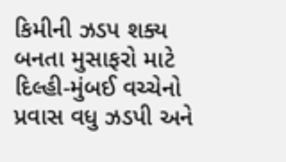કિમીની ઝડપ શક્ય બનતા મુસાફરો માટે દિલ્હી-મુંબઈ વચ્ચેનો પ્રવાસ વધુ ઝડપી અને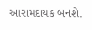આરામદાયક બનશે.